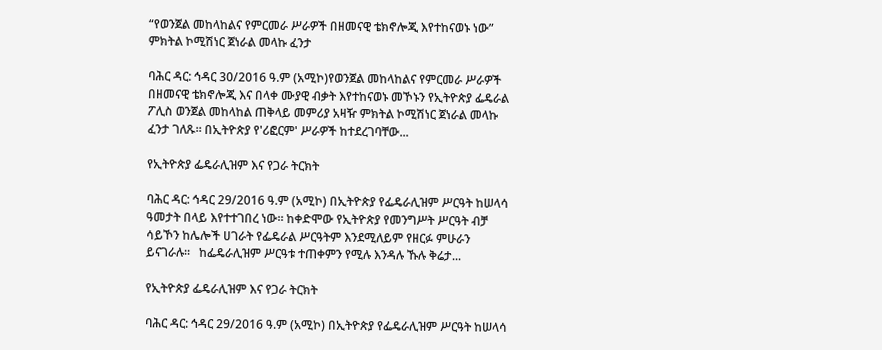“የወንጀል መከላከልና የምርመራ ሥራዎች በዘመናዊ ቴክኖሎጂ እየተከናወኑ ነው” ምክትል ኮሚሽነር ጀነራል መላኩ ፈንታ

ባሕር ዳር: ኅዳር 30/2016 ዓ.ም (አሚኮ)የወንጀል መከላከልና የምርመራ ሥራዎች በዘመናዊ ቴክኖሎጂ እና በላቀ ሙያዊ ብቃት እየተከናወኑ መኾኑን የኢትዮጵያ ፌዴራል ፖሊስ ወንጀል መከላከል ጠቅላይ መምሪያ አዛዥ ምክትል ኮሚሽነር ጀነራል መላኩ ፈንታ ገለጹ። በኢትዮጵያ የ'ሪፎርም' ሥራዎች ከተደረገባቸው...

የኢትዮጵያ ፌዴራሊዝም እና የጋራ ትርክት

ባሕር ዳር: ኅዳር 29/2016 ዓ.ም (አሚኮ) በኢትዮጵያ የፌዴራሊዝም ሥርዓት ከሠላሳ ዓመታት በላይ እየተተገበረ ነው። ከቀድሞው የኢትዮጵያ የመንግሥት ሥርዓት ብቻ ሳይኾን ከሌሎች ሀገራት የፌዴራል ሥርዓትም እንደሚለይም የዘርፉ ምሁራን ይናገራሉ።   ከፌዴራሊዝም ሥርዓቱ ተጠቀምን የሚሉ እንዳሉ ኹሉ ቅሬታ...

የኢትዮጵያ ፌዴራሊዝም እና የጋራ ትርክት

ባሕር ዳር: ኅዳር 29/2016 ዓ.ም (አሚኮ) በኢትዮጵያ የፌዴራሊዝም ሥርዓት ከሠላሳ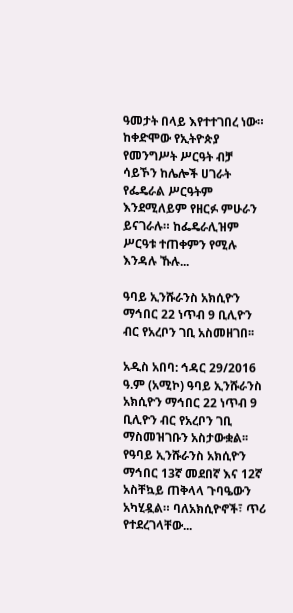ዓመታት በላይ እየተተገበረ ነው። ከቀድሞው የኢትዮጵያ የመንግሥት ሥርዓት ብቻ ሳይኾን ከሌሎች ሀገራት የፌዴራል ሥርዓትም እንደሚለይም የዘርፉ ምሁራን ይናገራሉ። ከፌዴራሊዝም ሥርዓቱ ተጠቀምን የሚሉ እንዳሉ ኹሉ...

ዓባይ ኢንሹራንስ አክሲዮን ማኅበር 22 ነጥብ 9 ቢሊዮን ብር የአረቦን ገቢ አስመዘገበ፡፡

አዲስ አበባ: ኅዳር 29/2016 ዓ.ም (አሚኮ) ዓባይ ኢንሹራንስ አክሲዮን ማኅበር 22 ነጥብ 9 ቢሊዮን ብር የአረቦን ገቢ ማስመዝገቡን አስታውቋል፡፡ የዓባይ ኢንሹራንስ አክሲዮን ማኅበር 13ኛ መደበኛ እና 12ኛ አስቸኳይ ጠቅላላ ጉባዔውን አካሂዷል። ባለአክሲዮኖች፣ ጥሪ የተደረገላቸው...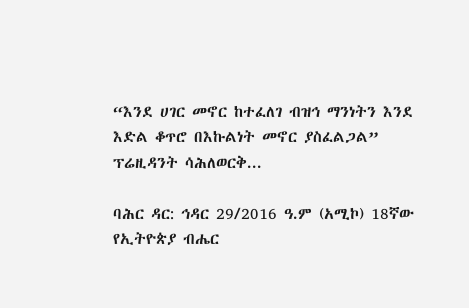“እንደ ሀገር መኖር ከተፈለገ ብዝኅ ማንነትን እንደ እድል ቆጥሮ በእኩልነት መኖር ያስፈልጋል” ፕሬዚዳንት ሳሕለወርቅ...

ባሕር ዳር: ኅዳር 29/2016 ዓ.ም (አሚኮ) 18ኛው የኢትዮጵያ ብሔር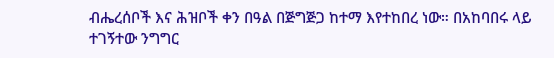ብሔረሰቦች እና ሕዝቦች ቀን በዓል በጅግጅጋ ከተማ እየተከበረ ነው። በአከባበሩ ላይ ተገኝተው ንግግር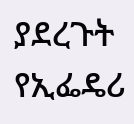ያደረጉት የኢፌዴሪ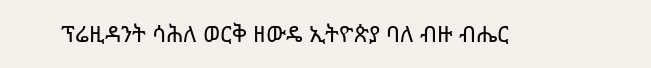ፕሬዚዳንት ሳሕለ ወርቅ ዘውዴ ኢትዮጵያ ባለ ብዙ ብሔር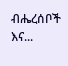ብሔረሰቦች እና...